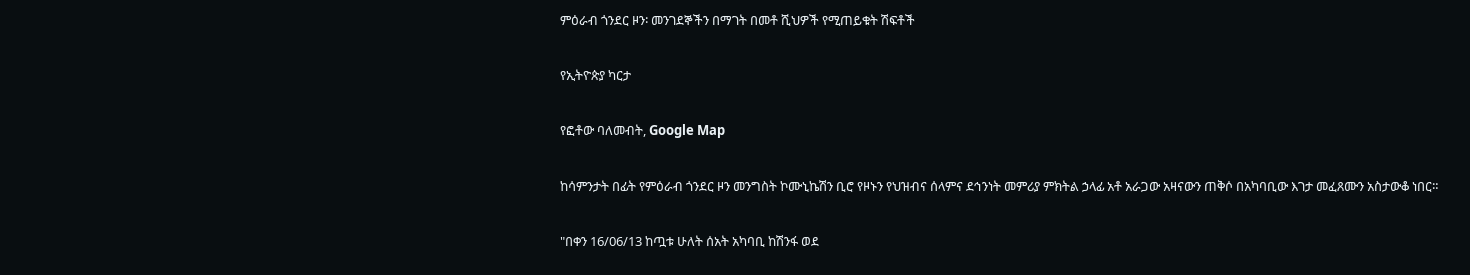ምዕራብ ጎንደር ዞን፡ መንገደኞችን በማገት በመቶ ሺህዎች የሚጠይቁት ሽፍቶች

የኢትዮጵያ ካርታ

የፎቶው ባለመብት, Google Map

ከሳምንታት በፊት የምዕራብ ጎንደር ዞን መንግስት ኮሙኒኬሽን ቢሮ የዞኑን የህዝብና ሰላምና ደኅንነት መምሪያ ምክትል ኃላፊ አቶ አራጋው አዛናውን ጠቅሶ በአካባቢው እገታ መፈጸሙን አስታውቆ ነበር።

"በቀን 16/06/13 ከጧቱ ሁለት ሰአት አካባቢ ከሽንፋ ወደ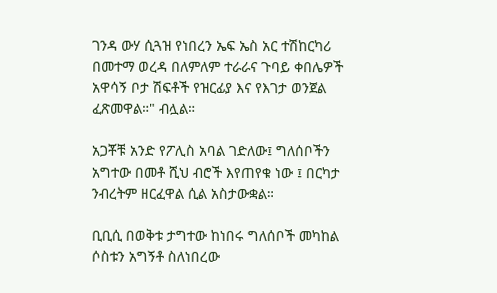ገንዳ ውሃ ሲጓዝ የነበረን ኤፍ ኤስ አር ተሽከርካሪ በመተማ ወረዳ በለምለም ተራራና ጉባይ ቀበሌዎች አዋሳኝ ቦታ ሽፍቶች የዝርፊያ እና የእገታ ወንጀል ፈጽመዋል።" ብሏል።

አጋቾቹ አንድ የፖሊስ አባል ገድለው፤ ግለሰቦችን አግተው በመቶ ሺህ ብሮች እየጠየቁ ነው ፤ በርካታ ንብረትም ዘርፈዋል ሲል አስታውቋል።

ቢቢሲ በወቅቱ ታግተው ከነበሩ ግለሰቦች መካከል ሶስቱን አግኝቶ ስለነበረው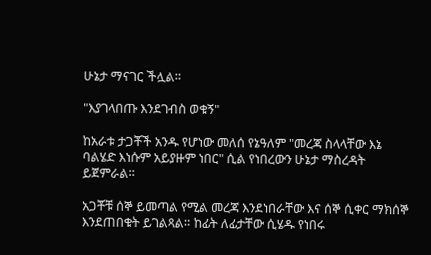ሁኔታ ማናገር ችሏል።

"እያገላበጡ እንደገብስ ወቁኝ"

ከአራቱ ታጋቾች አንዱ የሆነው መለሰ የኔዓለም "መረጃ ስላላቸው እኔ ባልሄድ እነሱም አይያዙም ነበር" ሲል የነበረውን ሁኔታ ማስረዳት ይጀምራል።

አጋቾቹ ሰኞ ይመጣል የሚል መረጃ እንደነበራቸው እና ሰኞ ሲቀር ማክሰኞ እንደጠበቁት ይገልጻል። ከፊት ለፊታቸው ሲሄዱ የነበሩ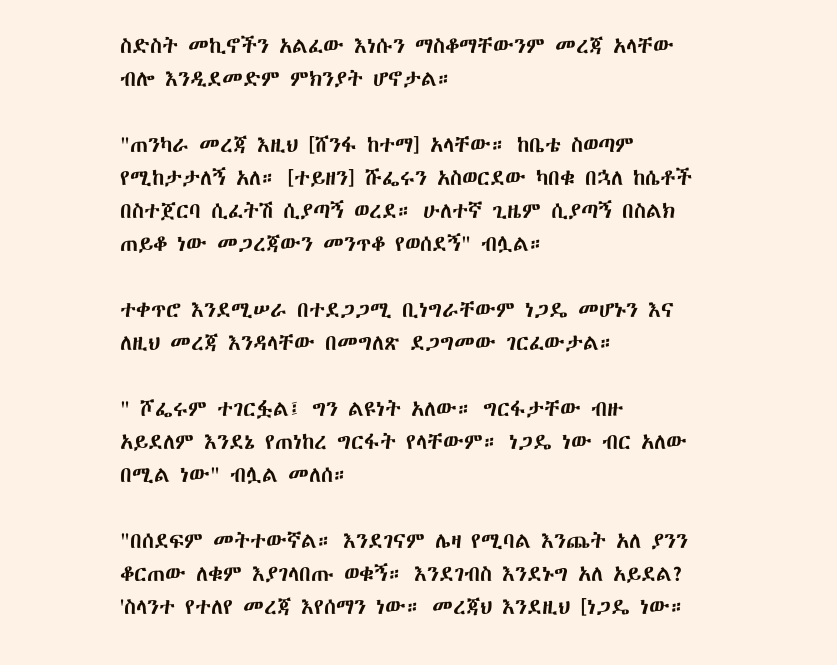ስድስት መኪኖችን አልፈው እነሱን ማስቆማቸውንም መረጃ አላቸው ብሎ እንዲደመድም ምክንያት ሆኖታል።

"ጠንካራ መረጃ እዚህ [ሸንፋ ከተማ] አላቸው። ከቤቴ ስወጣም የሚከታታለኝ አለ። [ተይዘን] ሹፌሩን አስወርደው ካበቁ በኋለ ከሴቶች በስተጀርባ ሲፈትሽ ሲያጣኝ ወረደ። ሁለተኛ ጊዜም ሲያጣኝ በስልክ ጠይቆ ነው መጋረጃውን መንጥቆ የወሰደኝ" ብሏል።

ተቀጥሮ እንደሚሠራ በተደጋጋሚ ቢነግራቸውም ነጋዴ መሆኑን እና ለዚህ መረጃ እንዳላቸው በመግለጽ ደጋግመው ገርፈውታል።

" ሾፌሩም ተገርፏል፤ ግን ልዩነት አለው። ግርፋታቸው ብዙ አይደለም እንደኔ የጠነከረ ግርፋት የላቸውም። ነጋዴ ነው ብር አለው በሚል ነው" ብሏል መለሰ።

"በሰደፍም መትተውኛል። እንደገናም ሌዛ የሚባል እንጨት አለ ያንን ቆርጠው ለቁም እያገላበጡ ወቁኝ። እንደገብስ እንደኑግ አለ አይደል? 'ስላንተ የተለየ መረጃ እየሰማን ነው። መረጃህ እንደዚህ [ነጋዴ ነው።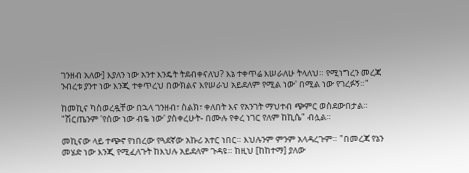ገንዘብ አለው] እያለን ነው አንተ እንዴት ትደብቀናለህ? እኔ ተቀጥሬ እሠራለሁ ትላለህ። የሚነግረን መረጃ ንብረቱ ያንተ ነው እንጂ ተቀጥረህ በውክልና እየሠራህ አይደለም የሚል ነው' በሚል ነው የገረፉኝ።"

ከመኪና ካስወረዷቸው በኋላ ገንዘብ፣ ስልክ፣ ቀለበት እና የአንገት ማህተብ ጭምር ወስደውበታል። "ሽርጤንም 'የሰው ነው ብዬ ነው' ያስቀረሁት- በሙሉ የቀረ ነገር የለም ከኪሴ" ብሏል።

መኪናው ላይ ተጭኖ የነበረው የጓደኛው አኩሪ አተር ነበር። እህሉንም ምንም አላዳረጉም። "በመረጃ የኔን መሄድ ነው እንጂ የሚፈለጉት ከእህሉ አይደለም ጉዳዩ። ከዚህ [ከከተማ] ያለው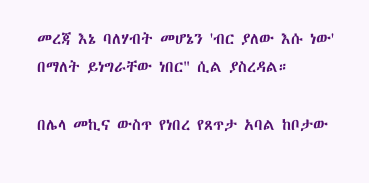መረጃ እኔ ባለሃብት መሆኔን 'ብር ያለው እሱ ነው' በማለት ይነግራቸው ነበር" ሲል ያስረዳል።

በሌላ መኪና ውስጥ የነበረ የጸጥታ አባል ከቦታው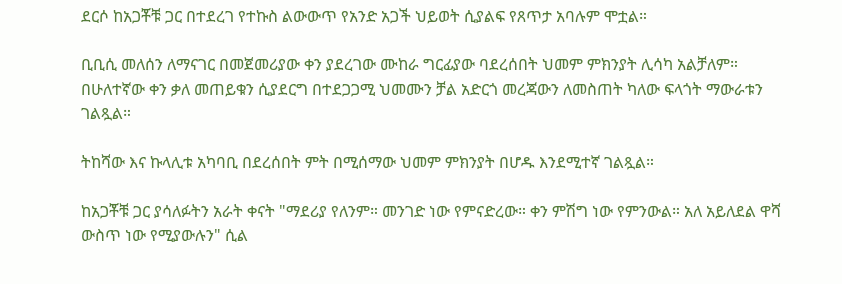ደርሶ ከአጋቾቹ ጋር በተደረገ የተኩስ ልውውጥ የአንድ አጋች ህይወት ሲያልፍ የጸጥታ አባሉም ሞቷል።

ቢቢሲ መለሰን ለማናገር በመጀመሪያው ቀን ያደረገው ሙከራ ግርፊያው ባደረሰበት ህመም ምክንያት ሊሳካ አልቻለም። በሁለተኛው ቀን ቃለ መጠይቁን ሲያደርግ በተደጋጋሚ ህመሙን ቻል አድርጎ መረጃውን ለመስጠት ካለው ፍላጎት ማውራቱን ገልጿል።

ትከሻው እና ኩላሊቱ አካባቢ በደረሰበት ምት በሚሰማው ህመም ምክንያት በሆዱ እንደሚተኛ ገልጿል።

ከአጋቾቹ ጋር ያሳለፉትን አራት ቀናት "ማደሪያ የለንም። መንገድ ነው የምናድረው። ቀን ምሽግ ነው የምንውል። አለ አይለደል ዋሻ ውስጥ ነው የሚያውሉን" ሲል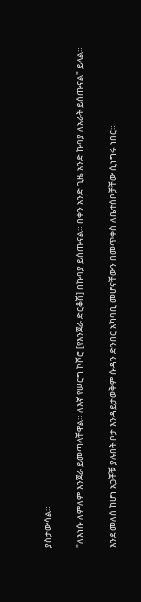ያስታውሳል።

"ለእነሱ ለምለም እንጀራ ይመጣላቸዋል። ለእኛ የሠርግ ኮሾሮ [የእንጀራ ድርቆሽ] በኩባያ ይሰጡናል። በቀን አንድ ጊዜ አንድ ኩባያ ለአራት ይሰጡናል" ይላል።

እንደ መለሰ ከሆነ አጋቾቹ ያሉበት ቦታ እንዳይታወቅም ሱዳን ድንበር አካባቢ መሆናቸውን በመጥቀስ ለቤተሰቦቻቸው ሲነግሩ ነበር።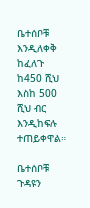ቤተሰቦቹ እንዲለቀቅ ከፈለጉ ከ450 ሺህ እስከ 500 ሺህ ብር እንዲከፍሉ ተጠይቀዋል።

ቤተሰቦቹ ጉዳዩን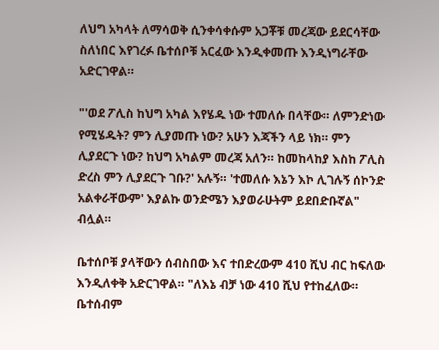ለህግ አካላት ለማሳወቅ ሲንቀሳቀሱም አጋቾቹ መረጃው ይደርሳቸው ስለነበር እየገረፉ ቤተሰቦቹ አርፈው እንዲቀመጡ እንዲነግራቸው አድርገዋል።

"'ወደ ፖሊስ ከህግ አካል እየሄዱ ነው ተመለሱ በላቸው። ለምንድነው የሚሄዱት? ምን ሊያመጡ ነው? አሁን እጃችን ላይ ነክ። ምን ሊያደርጉ ነው? ከህግ አካልም መረጃ አለን። ከመከላከያ እስከ ፖሊስ ድረስ ምን ሊያደርጉ ገቡ?' አሉኝ። 'ተመለሱ እኔን እኮ ሊገሉኝ ሰኮንድ አልቀራቸውም' እያልኩ ወንድሜን እያወራሁትም ይደበድቡኛል" ብሏል።

ቤተሰቦቹ ያላቸውን ሰብስበው እና ተበድረውም 410 ሺህ ብር ከፍለው እንዲለቀቅ አድርገዋል። "ለእኔ ብቻ ነው 410 ሺህ የተከፈለው። ቤተሰብም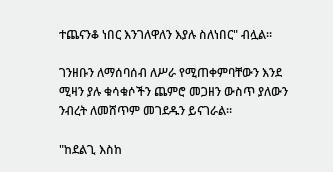ተጨናንቆ ነበር እንገለዋለን እያሉ ስለነበር" ብሏል።

ገንዘቡን ለማሰባሰብ ለሥራ የሚጠቀምባቸውን እንደ ሚዛን ያሉ ቁሳቁሶችን ጨምሮ መጋዘን ውስጥ ያለውን ንብረት ለመሸጥም መገደዱን ይናገራል።

"ከደልጊ እስከ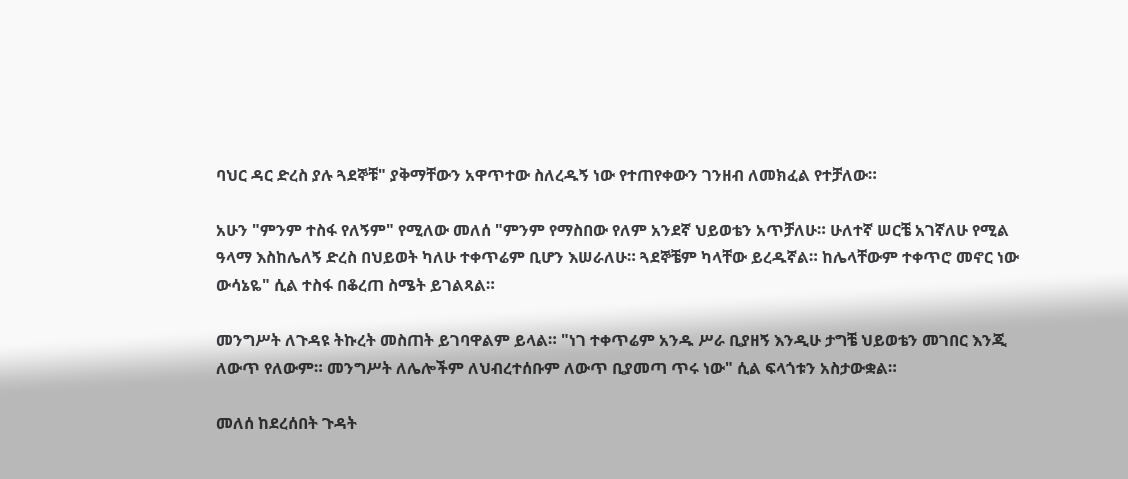ባህር ዳር ድረስ ያሉ ጓደኞቹ" ያቅማቸውን አዋጥተው ስለረዱኝ ነው የተጠየቀውን ገንዘብ ለመክፈል የተቻለው።

አሁን "ምንም ተስፋ የለኝም" የሚለው መለሰ "ምንም የማስበው የለም አንደኛ ህይወቴን አጥቻለሁ። ሁለተኛ ሠርቼ አገኛለሁ የሚል ዓላማ እስከሌለኝ ድረስ በህይወት ካለሁ ተቀጥሬም ቢሆን እሠራለሁ። ጓደኞቼም ካላቸው ይረዱኛል። ከሌላቸውም ተቀጥሮ መኖር ነው ውሳኔዬ" ሲል ተስፋ በቆረጠ ስሜት ይገልጻል።

መንግሥት ለጉዳዩ ትኩረት መስጠት ይገባዋልም ይላል። "ነገ ተቀጥሬም አንዱ ሥራ ቢያዘኝ እንዲሁ ታግቼ ህይወቴን መገበር እንጂ ለውጥ የለውም። መንግሥት ለሌሎችም ለህብረተሰቡም ለውጥ ቢያመጣ ጥሩ ነው" ሲል ፍላጎቱን አስታውቋል።

መለሰ ከደረሰበት ጉዳት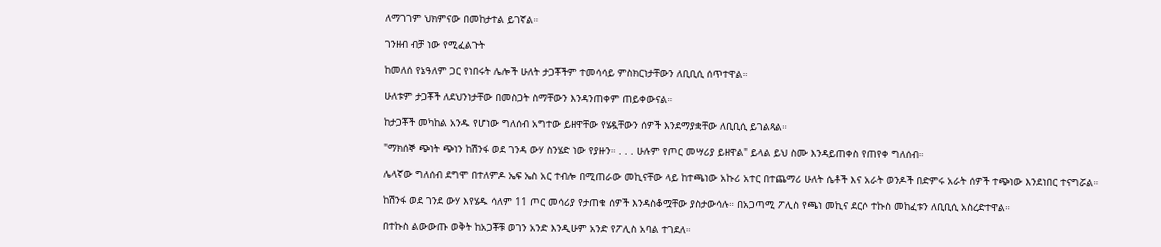ለማገገም ህክምናው በመከታተል ይገኛል።

ገንዘብ ብቻ ነው የሚፈልጉት

ከመለሰ የኔዓለም ጋር የነበሩት ሌሎች ሁለት ታጋቾችም ተመሳሳይ ምስክርነታቸውን ለቢቢሲ ሰጥተዋል።

ሁለቱም ታጋቾች ለደህንነታቸው በመስጋት ስማቸውን እንዳንጠቀም ጠይቀውናል።

ከታጋቾች መካከል አንዱ የሆነው ግለሰብ አግተው ይዘዋቸው የሄዷቸውን ሰዎች እንደማያቋቸው ለቢቢሲ ይገልጻል።

"ማክሰኞ ጭነት ጭነን ከሽንፋ ወደ ገንዳ ውሃ ስንሄድ ነው የያዙን። . . . ሁሉም የጦር መሣሪያ ይዘዋል" ይላል ይህ ስሙ እንዳይጠቀስ የጠየቀ ግለሰብ።

ሌላኛው ግለሰብ ደግሞ በተለምዶ ኤፍ ኤስ አር ተብሎ በሚጠራው መኪናቸው ላይ ከተጫነው አኩሪ አተር በተጨማሪ ሁለት ሴቶች እና አራት ወንዶች በድምሩ አራት ሰዎች ተጭነው እንደነበር ተናግሯል።

ከሽንፋ ወደ ገንደ ውሃ እየሄዱ ሳለም 11 ጦር መሳሪያ የታጠቁ ሰዎች እንዳስቆሟቸው ያስታውሳሉ። በአጋጣሚ ፖሊስ የጫነ መኪና ደርሶ ተኩስ መከፈቱን ለቢቢሲ አስረድተዋል።

በተኩስ ልውውጡ ወቅት ከአጋቾቹ ወገን አንድ እንዲሁም አንድ የፖሊስ አባል ተገደለ።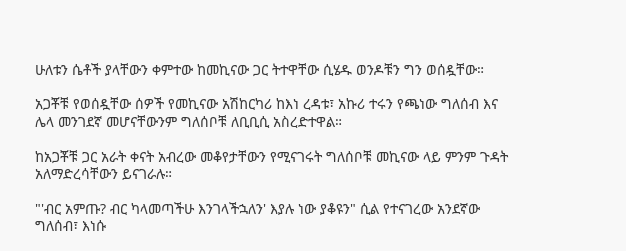ሁለቱን ሴቶች ያላቸውን ቀምተው ከመኪናው ጋር ትተዋቸው ሲሄዱ ወንዶቹን ግን ወሰዷቸው።

አጋቾቹ የወሰዷቸው ሰዎች የመኪናው አሽከርካሪ ከእነ ረዳቱ፣ አኩሪ ተሩን የጫነው ግለሰብ እና ሌላ መንገደኛ መሆናቸውንም ግለሰቦቹ ለቢቢሲ አስረድተዋል።

ከአጋቾቹ ጋር አራት ቀናት አብረው መቆየታቸውን የሚናገሩት ግለሰቦቹ መኪናው ላይ ምንም ጉዳት አለማድረሳቸውን ይናገራሉ።

"'ብር አምጡ? ብር ካላመጣችሁ እንገላችኋለን' እያሉ ነው ያቆዩን" ሲል የተናገረው አንደኛው ግለሰብ፣ እነሱ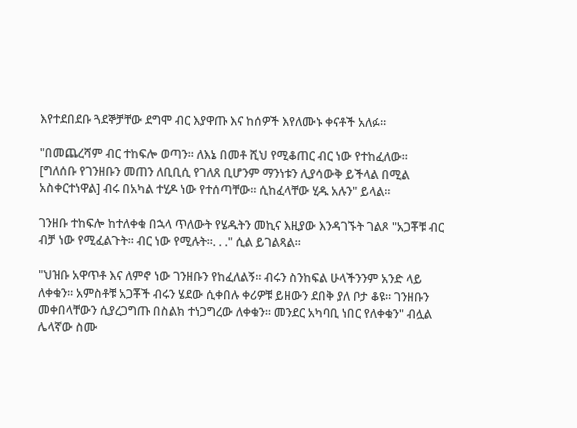እየተደበደቡ ጓደኞቻቸው ደግሞ ብር እያዋጡ እና ከሰዎች እየለሙኑ ቀናቶች አለፉ።

"በመጨረሻም ብር ተከፍሎ ወጣን። ለእኔ በመቶ ሺህ የሚቆጠር ብር ነው የተከፈለው። [ግለሰቡ የገንዘቡን መጠን ለቢቢሲ የገለጸ ቢሆንም ማንነቱን ሊያሳውቅ ይችላል በሚል አስቀርተነዋል] ብሩ በአካል ተሂዶ ነው የተሰጣቸው። ሲከፈላቸው ሂዱ አሉን" ይላል።

ገንዘቡ ተከፍሎ ከተለቀቁ በኋላ ጥለውት የሄዱትን መኪና እዚያው እንዳገኙት ገልጾ "አጋቾቹ ብር ብቻ ነው የሚፈልጉት። ብር ነው የሚሉት።. . ." ሲል ይገልጻል።

"ህዝቡ አዋጥቶ እና ለምኖ ነው ገንዘቡን የከፈለልኝ። ብሩን ስንከፍል ሁላችንንም አንድ ላይ ለቀቁን። አምስቶቹ አጋቾች ብሩን ሄደው ሲቀበሉ ቀሪዎቹ ይዘውን ደበቅ ያለ ቦታ ቆዩ። ገንዘቡን መቀበላቸውን ሲያረጋግጡ በስልክ ተነጋግረው ለቀቁን። መንደር አካባቢ ነበር የለቀቁን" ብሏል ሌላኛው ስሙ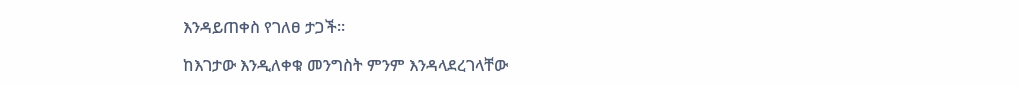እንዳይጠቀስ የገለፀ ታጋች።

ከእገታው እንዲለቀቁ መንግስት ምንም እንዳላደረገላቸው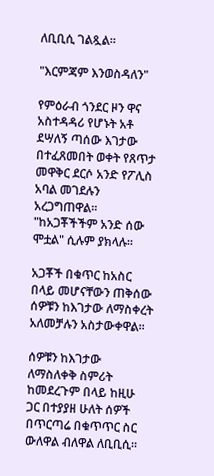ለቢቢሲ ገልጿል።

"እርምጃም እንወስዳለን"

የምዕራብ ጎንደር ዞን ዋና አስተዳዳሪ የሆኑት አቶ ደሣለኝ ጣሰው እገታው በተፈጸመበት ወቀት የጸጥታ መዋቅር ደርሶ አንድ የፖሊስ አባል መገደሉን አረጋግጠዋል። "ከአጋቾችችም አንድ ሰው ሞቷል" ሲሉም ያክላሉ።

አጋቾች በቁጥር ከአስር በላይ መሆናቸውን ጠቅሰው ሰዎቹን ከእገታው ለማስቀረት አለመቻሉን አስታውቀዋል።

ሰዎቹን ከእገታው ለማስለቀቅ ስምሪት ከመደረጉም በላይ ከዚሁ ጋር በተያያዘ ሁለት ሰዎች በጥርጣሬ በቁጥጥር ስር ውለዋል ብለዋል ለቢቢሲ።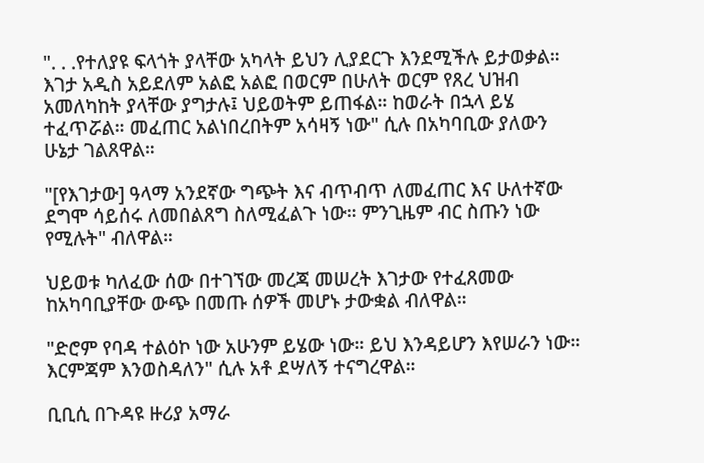". . .የተለያዩ ፍላጎት ያላቸው አካላት ይህን ሊያደርጉ እንደሚችሉ ይታወቃል። እገታ አዲስ አይደለም አልፎ አልፎ በወርም በሁለት ወርም የጸረ ህዝብ አመለካከት ያላቸው ያግታሉ፤ ህይወትም ይጠፋል። ከወራት በኋላ ይሄ ተፈጥሯል። መፈጠር አልነበረበትም አሳዛኝ ነው" ሲሉ በአካባቢው ያለውን ሁኔታ ገልጸዋል።

"[የእገታው] ዓላማ አንደኛው ግጭት እና ብጥብጥ ለመፈጠር እና ሁለተኛው ደግሞ ሳይሰሩ ለመበልጸግ ስለሚፈልጉ ነው። ምንጊዜም ብር ስጡን ነው የሚሉት" ብለዋል።

ህይወቱ ካለፈው ሰው በተገኘው መረጃ መሠረት እገታው የተፈጸመው ከአካባቢያቸው ውጭ በመጡ ሰዎች መሆኑ ታውቋል ብለዋል።

"ድሮም የባዳ ተልዕኮ ነው አሁንም ይሄው ነው። ይህ እንዳይሆን እየሠራን ነው። እርምጃም እንወስዳለን" ሲሉ አቶ ደሣለኝ ተናግረዋል።

ቢቢሲ በጉዳዩ ዙሪያ አማራ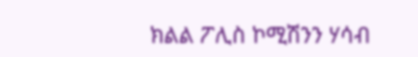ክልል ፖሊስ ኮሚሽንን ሃሳብ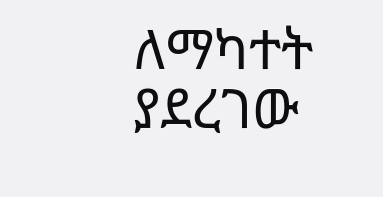ለማካተት ያደረገው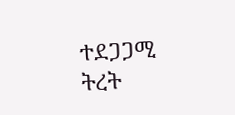ተደጋጋሚ ትረት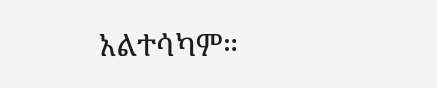አልተሳካም።